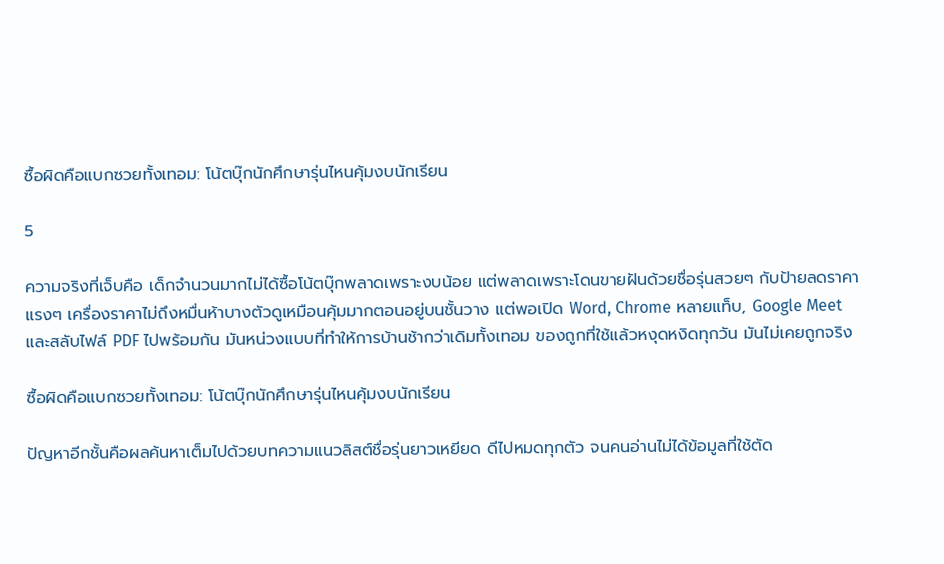ซื้อผิดคือแบกซวยทั้งเทอม: โน้ตบุ๊กนักศึกษารุ่นไหนคุ้มงบนักเรียน

5

ความจริงที่เจ็บคือ เด็กจำนวนมากไม่ได้ซื้อโน้ตบุ๊กพลาดเพราะงบน้อย แต่พลาดเพราะโดนขายฝันด้วยชื่อรุ่นสวยๆ กับป้ายลดราคาแรงๆ เครื่องราคาไม่ถึงหมื่นห้าบางตัวดูเหมือนคุ้มมากตอนอยู่บนชั้นวาง แต่พอเปิด Word, Chrome หลายแท็บ, Google Meet และสลับไฟล์ PDF ไปพร้อมกัน มันหน่วงแบบที่ทำให้การบ้านช้ากว่าเดิมทั้งเทอม ของถูกที่ใช้แล้วหงุดหงิดทุกวัน มันไม่เคยถูกจริง

ซื้อผิดคือแบกซวยทั้งเทอม: โน้ตบุ๊กนักศึกษารุ่นไหนคุ้มงบนักเรียน

ปัญหาอีกชั้นคือผลค้นหาเต็มไปด้วยบทความแนวลิสต์ชื่อรุ่นยาวเหยียด ดีไปหมดทุกตัว จนคนอ่านไม่ได้ข้อมูลที่ใช้ตัด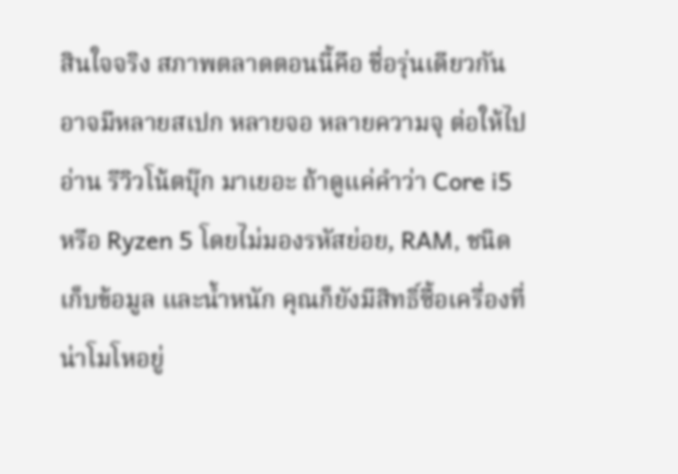สินใจจริง สภาพตลาดตอนนี้คือ ชื่อรุ่นเดียวกันอาจมีหลายสเปก หลายจอ หลายความจุ ต่อให้ไปอ่าน รีวิวโน้ตบุ๊ก มาเยอะ ถ้าดูแค่คำว่า Core i5 หรือ Ryzen 5 โดยไม่มองรหัสย่อย, RAM, ชนิดเก็บข้อมูล และน้ำหนัก คุณก็ยังมีสิทธิ์ซื้อเครื่องที่น่าโมโหอยู่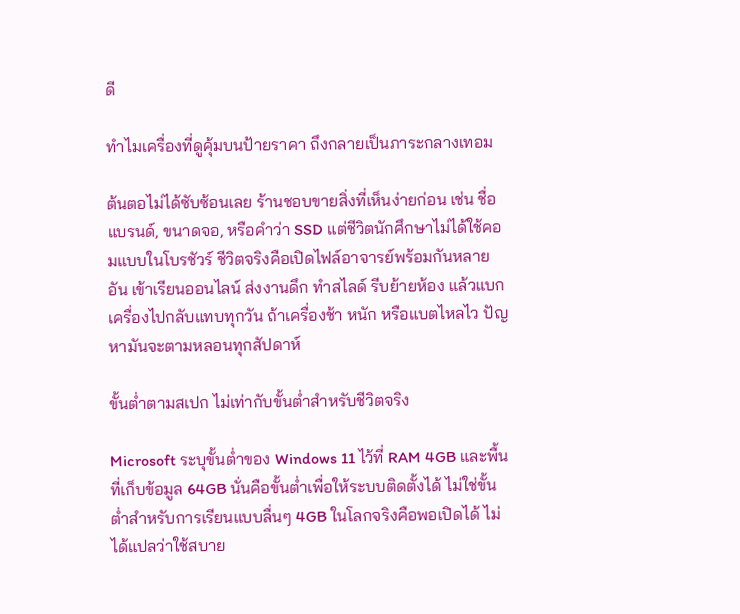ดี

ทำไมเครื่องที่ดูคุ้มบนป้ายราคา ถึงกลายเป็นภาระกลางเทอม

ต้นตอไม่ได้ซับซ้อนเลย ร้านชอบขายสิ่งที่เห็นง่ายก่อน เช่น ชื่อแบรนด์, ขนาดจอ, หรือคำว่า SSD แต่ชีวิตนักศึกษาไม่ได้ใช้คอมแบบในโบรชัวร์ ชีวิตจริงคือเปิดไฟล์อาจารย์พร้อมกันหลายอัน เข้าเรียนออนไลน์ ส่งงานดึก ทำสไลด์ รีบย้ายห้อง แล้วแบกเครื่องไปกลับแทบทุกวัน ถ้าเครื่องช้า หนัก หรือแบตไหลไว ปัญหามันจะตามหลอนทุกสัปดาห์

ขั้นต่ำตามสเปก ไม่เท่ากับขั้นต่ำสำหรับชีวิตจริง

Microsoft ระบุขั้นต่ำของ Windows 11 ไว้ที่ RAM 4GB และพื้นที่เก็บข้อมูล 64GB นั่นคือขั้นต่ำเพื่อให้ระบบติดตั้งได้ ไม่ใช่ขั้นต่ำสำหรับการเรียนแบบลื่นๆ 4GB ในโลกจริงคือพอเปิดได้ ไม่ได้แปลว่าใช้สบาย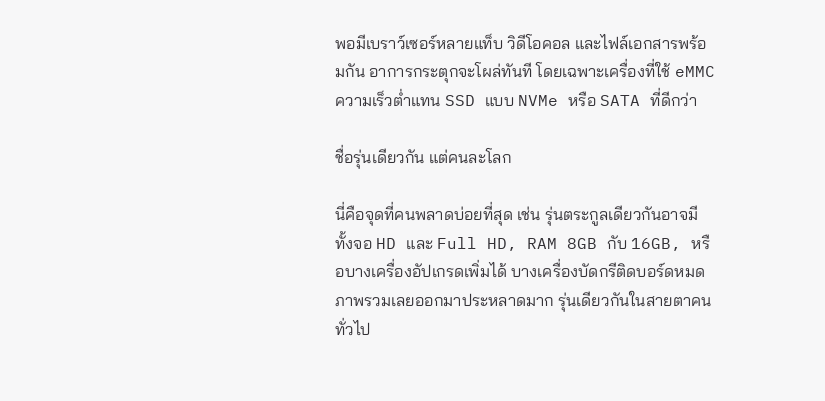พอมีเบราว์เซอร์หลายแท็บ วิดีโอคอล และไฟล์เอกสารพร้อมกัน อาการกระตุกจะโผล่ทันที โดยเฉพาะเครื่องที่ใช้ eMMC ความเร็วต่ำแทน SSD แบบ NVMe หรือ SATA ที่ดีกว่า

ชื่อรุ่นเดียวกัน แต่คนละโลก

นี่คือจุดที่คนพลาดบ่อยที่สุด เช่น รุ่นตระกูลเดียวกันอาจมีทั้งจอ HD และ Full HD, RAM 8GB กับ 16GB, หรือบางเครื่องอัปเกรดเพิ่มได้ บางเครื่องบัดกรีติดบอร์ดหมด ภาพรวมเลยออกมาประหลาดมาก รุ่นเดียวกันในสายตาคนทั่วไป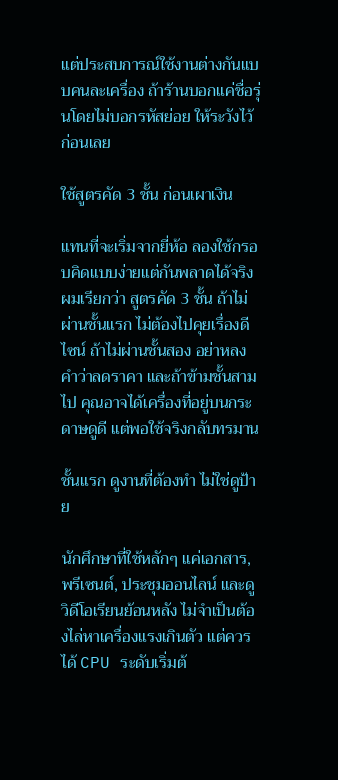แต่ประสบการณ์ใช้งานต่างกันแบบคนละเครื่อง ถ้าร้านบอกแค่ชื่อรุ่นโดยไม่บอกรหัสย่อย ให้ระวังไว้ก่อนเลย

ใช้สูตรคัด 3 ชั้น ก่อนเผาเงิน

แทนที่จะเริ่มจากยี่ห้อ ลองใช้กรอบคิดแบบง่ายแต่กันพลาดได้จริง ผมเรียกว่า สูตรคัด 3 ชั้น ถ้าไม่ผ่านชั้นแรก ไม่ต้องไปคุยเรื่องดีไซน์ ถ้าไม่ผ่านชั้นสอง อย่าหลงคำว่าลดราคา และถ้าข้ามชั้นสามไป คุณอาจได้เครื่องที่อยู่บนกระดาษดูดี แต่พอใช้จริงกลับทรมาน

ชั้นแรก ดูงานที่ต้องทำ ไม่ใช่ดูป้าย

นักศึกษาที่ใช้หลักๆ แค่เอกสาร, พรีเซนต์, ประชุมออนไลน์ และดูวิดีโอเรียนย้อนหลัง ไม่จำเป็นต้องไล่หาเครื่องแรงเกินตัว แต่ควรได้ CPU ระดับเริ่มต้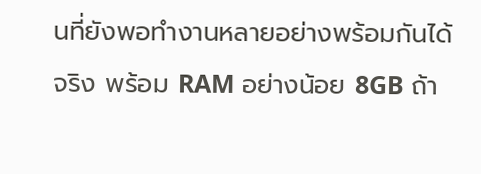นที่ยังพอทำงานหลายอย่างพร้อมกันได้จริง พร้อม RAM อย่างน้อย 8GB ถ้า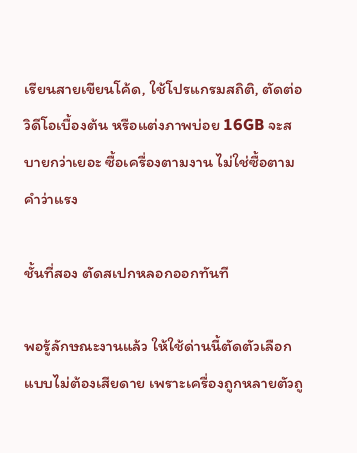เรียนสายเขียนโค้ด, ใช้โปรแกรมสถิติ, ตัดต่อวิดีโอเบื้องต้น หรือแต่งภาพบ่อย 16GB จะสบายกว่าเยอะ ซื้อเครื่องตามงาน ไม่ใช่ซื้อตามคำว่าแรง

ชั้นที่สอง ตัดสเปกหลอกออกทันที

พอรู้ลักษณะงานแล้ว ให้ใช้ด่านนี้ตัดตัวเลือกแบบไม่ต้องเสียดาย เพราะเครื่องถูกหลายตัวถู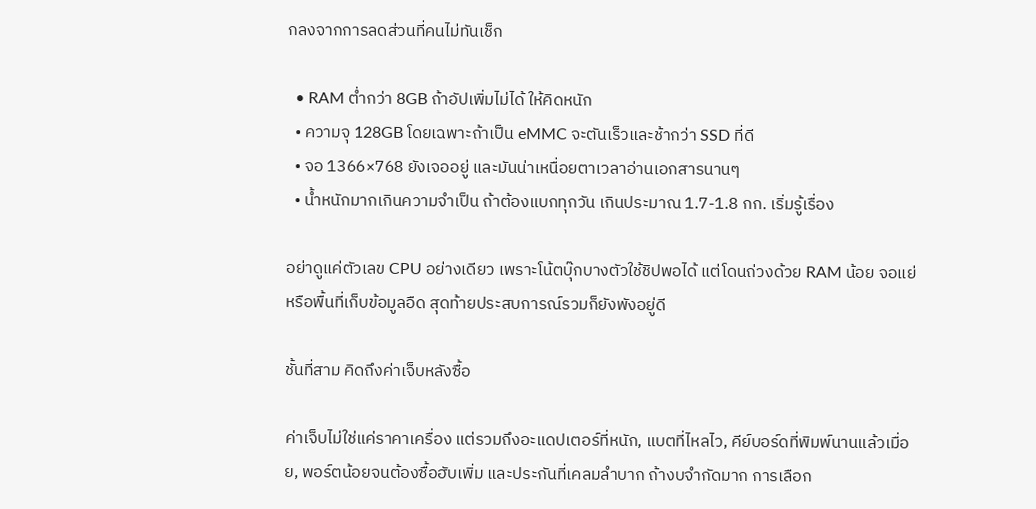กลงจากการลดส่วนที่คนไม่ทันเช็ก

  • RAM ต่ำกว่า 8GB ถ้าอัปเพิ่มไม่ได้ ให้คิดหนัก
  • ความจุ 128GB โดยเฉพาะถ้าเป็น eMMC จะตันเร็วและช้ากว่า SSD ที่ดี
  • จอ 1366×768 ยังเจออยู่ และมันน่าเหนื่อยตาเวลาอ่านเอกสารนานๆ
  • น้ำหนักมากเกินความจำเป็น ถ้าต้องแบกทุกวัน เกินประมาณ 1.7-1.8 กก. เริ่มรู้เรื่อง

อย่าดูแค่ตัวเลข CPU อย่างเดียว เพราะโน้ตบุ๊กบางตัวใช้ชิปพอได้ แต่โดนถ่วงด้วย RAM น้อย จอแย่ หรือพื้นที่เก็บข้อมูลอืด สุดท้ายประสบการณ์รวมก็ยังพังอยู่ดี

ชั้นที่สาม คิดถึงค่าเจ็บหลังซื้อ

ค่าเจ็บไม่ใช่แค่ราคาเครื่อง แต่รวมถึงอะแดปเตอร์ที่หนัก, แบตที่ไหลไว, คีย์บอร์ดที่พิมพ์นานแล้วเมื่อย, พอร์ตน้อยจนต้องซื้อฮับเพิ่ม และประกันที่เคลมลำบาก ถ้างบจำกัดมาก การเลือก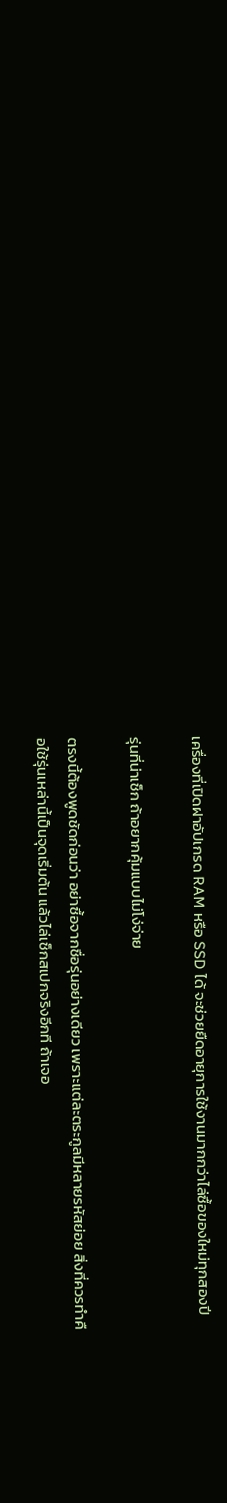เครื่องที่เปิดฝาอัปเกรด RAM หรือ SSD ได้ จะช่วยยืดอายุการใช้งานมากกว่าไล่ซื้อของใหม่ทุกสองปี

รุ่นที่น่าเช็ก ถ้าอยากคุ้มแบบไม่โง่จ่าย

ตรงนี้ต้องพูดชัดก่อนว่า อย่าซื้อจากชื่อรุ่นอย่างเดียว เพราะแต่ละตระกูลมีหลายรหัสย่อย สิ่งที่ควรทำคือใช้รุ่นเหล่านี้เป็นจุดเริ่มต้น แล้วไล่เช็กสเปกจริงอีกที ถ้าเจอ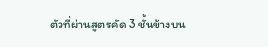ตัวที่ผ่านสูตรคัด 3 ชั้นข้างบน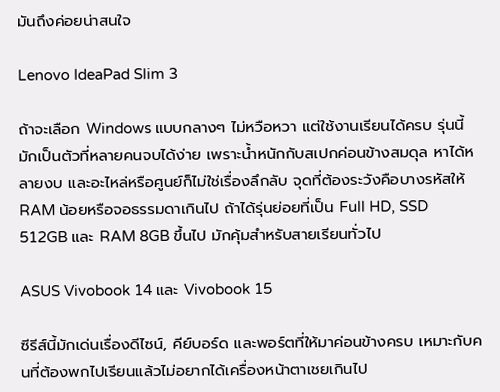มันถึงค่อยน่าสนใจ

Lenovo IdeaPad Slim 3

ถ้าจะเลือก Windows แบบกลางๆ ไม่หวือหวา แต่ใช้งานเรียนได้ครบ รุ่นนี้มักเป็นตัวที่หลายคนจบได้ง่าย เพราะน้ำหนักกับสเปกค่อนข้างสมดุล หาได้หลายงบ และอะไหล่หรือศูนย์ก็ไม่ใช่เรื่องลึกลับ จุดที่ต้องระวังคือบางรหัสให้ RAM น้อยหรือจอธรรมดาเกินไป ถ้าได้รุ่นย่อยที่เป็น Full HD, SSD 512GB และ RAM 8GB ขึ้นไป มักคุ้มสำหรับสายเรียนทั่วไป

ASUS Vivobook 14 และ Vivobook 15

ซีรีส์นี้มักเด่นเรื่องดีไซน์, คีย์บอร์ด และพอร์ตที่ให้มาค่อนข้างครบ เหมาะกับคนที่ต้องพกไปเรียนแล้วไม่อยากได้เครื่องหน้าตาเชยเกินไป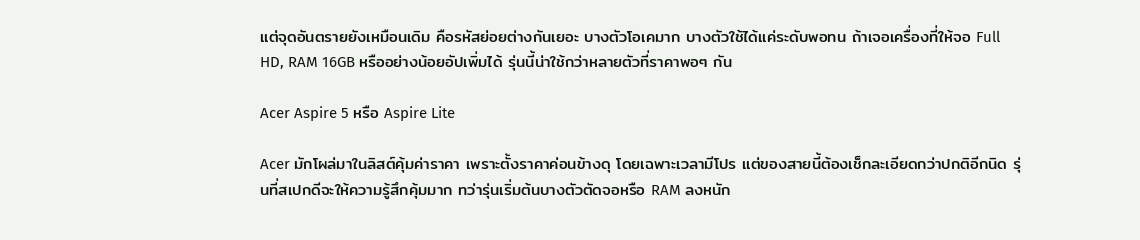แต่จุดอันตรายยังเหมือนเดิม คือรหัสย่อยต่างกันเยอะ บางตัวโอเคมาก บางตัวใช้ได้แค่ระดับพอทน ถ้าเจอเครื่องที่ให้จอ Full HD, RAM 16GB หรืออย่างน้อยอัปเพิ่มได้ รุ่นนี้น่าใช้กว่าหลายตัวที่ราคาพอๆ กัน

Acer Aspire 5 หรือ Aspire Lite

Acer มักโผล่มาในลิสต์คุ้มค่าราคา เพราะตั้งราคาค่อนข้างดุ โดยเฉพาะเวลามีโปร แต่ของสายนี้ต้องเช็กละเอียดกว่าปกติอีกนิด รุ่นที่สเปกดีจะให้ความรู้สึกคุ้มมาก ทว่ารุ่นเริ่มต้นบางตัวตัดจอหรือ RAM ลงหนัก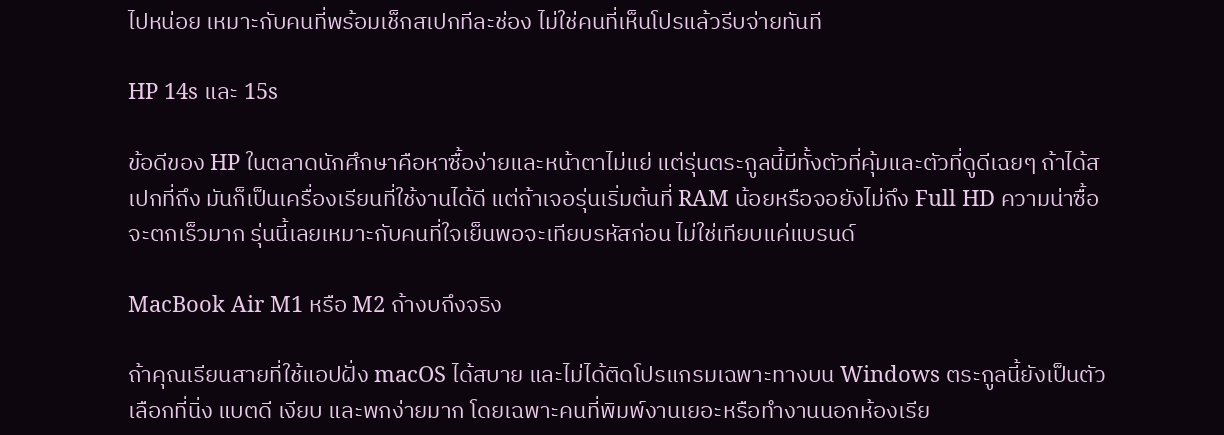ไปหน่อย เหมาะกับคนที่พร้อมเช็กสเปกทีละช่อง ไม่ใช่คนที่เห็นโปรแล้วรีบจ่ายทันที

HP 14s และ 15s

ข้อดีของ HP ในตลาดนักศึกษาคือหาซื้อง่ายและหน้าตาไม่แย่ แต่รุ่นตระกูลนี้มีทั้งตัวที่คุ้มและตัวที่ดูดีเฉยๆ ถ้าได้สเปกที่ถึง มันก็เป็นเครื่องเรียนที่ใช้งานได้ดี แต่ถ้าเจอรุ่นเริ่มต้นที่ RAM น้อยหรือจอยังไม่ถึง Full HD ความน่าซื้อจะตกเร็วมาก รุ่นนี้เลยเหมาะกับคนที่ใจเย็นพอจะเทียบรหัสก่อน ไม่ใช่เทียบแค่แบรนด์

MacBook Air M1 หรือ M2 ถ้างบถึงจริง

ถ้าคุณเรียนสายที่ใช้แอปฝั่ง macOS ได้สบาย และไม่ได้ติดโปรแกรมเฉพาะทางบน Windows ตระกูลนี้ยังเป็นตัวเลือกที่นิ่ง แบตดี เงียบ และพกง่ายมาก โดยเฉพาะคนที่พิมพ์งานเยอะหรือทำงานนอกห้องเรีย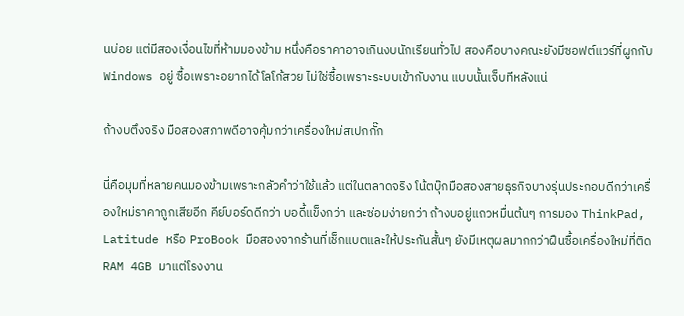นบ่อย แต่มีสองเงื่อนไขที่ห้ามมองข้าม หนึ่งคือราคาอาจเกินงบนักเรียนทั่วไป สองคือบางคณะยังมีซอฟต์แวร์ที่ผูกกับ Windows อยู่ ซื้อเพราะอยากได้โลโก้สวย ไม่ใช่ซื้อเพราะระบบเข้ากับงาน แบบนั้นเจ็บทีหลังแน่

ถ้างบตึงจริง มือสองสภาพดีอาจคุ้มกว่าเครื่องใหม่สเปกกั๊ก

นี่คือมุมที่หลายคนมองข้ามเพราะกลัวคำว่าใช้แล้ว แต่ในตลาดจริง โน้ตบุ๊กมือสองสายธุรกิจบางรุ่นประกอบดีกว่าเครื่องใหม่ราคาถูกเสียอีก คีย์บอร์ดดีกว่า บอดี้แข็งกว่า และซ่อมง่ายกว่า ถ้างบอยู่แถวหมื่นต้นๆ การมอง ThinkPad, Latitude หรือ ProBook มือสองจากร้านที่เช็กแบตและให้ประกันสั้นๆ ยังมีเหตุผลมากกว่าฝืนซื้อเครื่องใหม่ที่ติด RAM 4GB มาแต่โรงงาน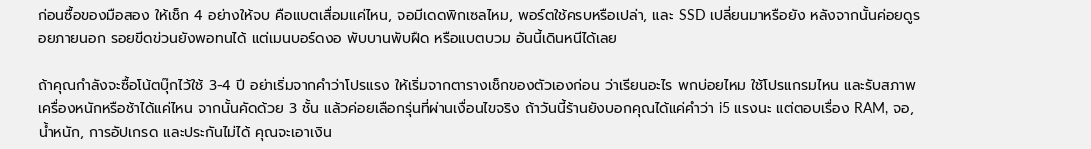ก่อนซื้อของมือสอง ให้เช็ก 4 อย่างให้จบ คือแบตเสื่อมแค่ไหน, จอมีเดดพิกเซลไหม, พอร์ตใช้ครบหรือเปล่า, และ SSD เปลี่ยนมาหรือยัง หลังจากนั้นค่อยดูรอยภายนอก รอยขีดข่วนยังพอทนได้ แต่เมนบอร์ดงอ พับบานพับฝืด หรือแบตบวม อันนี้เดินหนีได้เลย

ถ้าคุณกำลังจะซื้อโน้ตบุ๊กไว้ใช้ 3-4 ปี อย่าเริ่มจากคำว่าโปรแรง ให้เริ่มจากตารางเช็กของตัวเองก่อน ว่าเรียนอะไร พกบ่อยไหม ใช้โปรแกรมไหน และรับสภาพเครื่องหนักหรือช้าได้แค่ไหน จากนั้นคัดด้วย 3 ชั้น แล้วค่อยเลือกรุ่นที่ผ่านเงื่อนไขจริง ถ้าวันนี้ร้านยังบอกคุณได้แค่คำว่า i5 แรงนะ แต่ตอบเรื่อง RAM, จอ, น้ำหนัก, การอัปเกรด และประกันไม่ได้ คุณจะเอาเงิน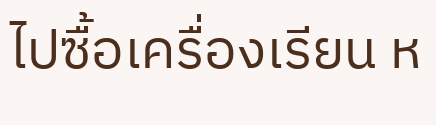ไปซื้อเครื่องเรียน ห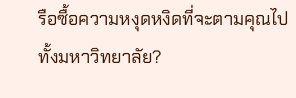รือซื้อความหงุดหงิดที่จะตามคุณไปทั้งมหาวิทยาลัย?